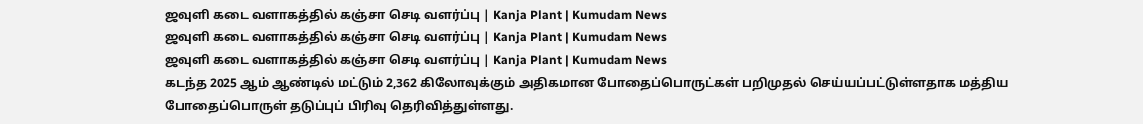ஜவுளி கடை வளாகத்தில் கஞ்சா செடி வளர்ப்பு | Kanja Plant | Kumudam News
ஜவுளி கடை வளாகத்தில் கஞ்சா செடி வளர்ப்பு | Kanja Plant | Kumudam News
ஜவுளி கடை வளாகத்தில் கஞ்சா செடி வளர்ப்பு | Kanja Plant | Kumudam News
கடந்த 2025 ஆம் ஆண்டில் மட்டும் 2,362 கிலோவுக்கும் அதிகமான போதைப்பொருட்கள் பறிமுதல் செய்யப்பட்டுள்ளதாக மத்திய போதைப்பொருள் தடுப்புப் பிரிவு தெரிவித்துள்ளது.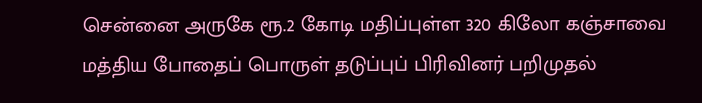சென்னை அருகே ரூ.2 கோடி மதிப்புள்ள 320 கிலோ கஞ்சாவை மத்திய போதைப் பொருள் தடுப்புப் பிரிவினர் பறிமுதல்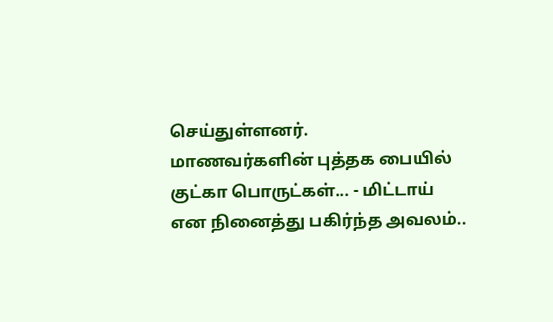செய்துள்ளனர்.
மாணவர்களின் புத்தக பையில் குட்கா பொருட்கள்... - மிட்டாய் என நினைத்து பகிர்ந்த அவலம்..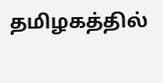தமிழகத்தில்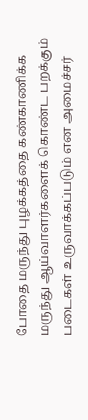போதை மருந்து புழக்கத்தை கண்காணிக்க மருந்து ஆய்வாளர்களைக் கொண்ட பறக்கும் படைகள் உருவாக்கப்படும் என அமைச்சர்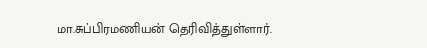மா.சுப்பிரமணியன் தெரிவித்துள்ளார்.